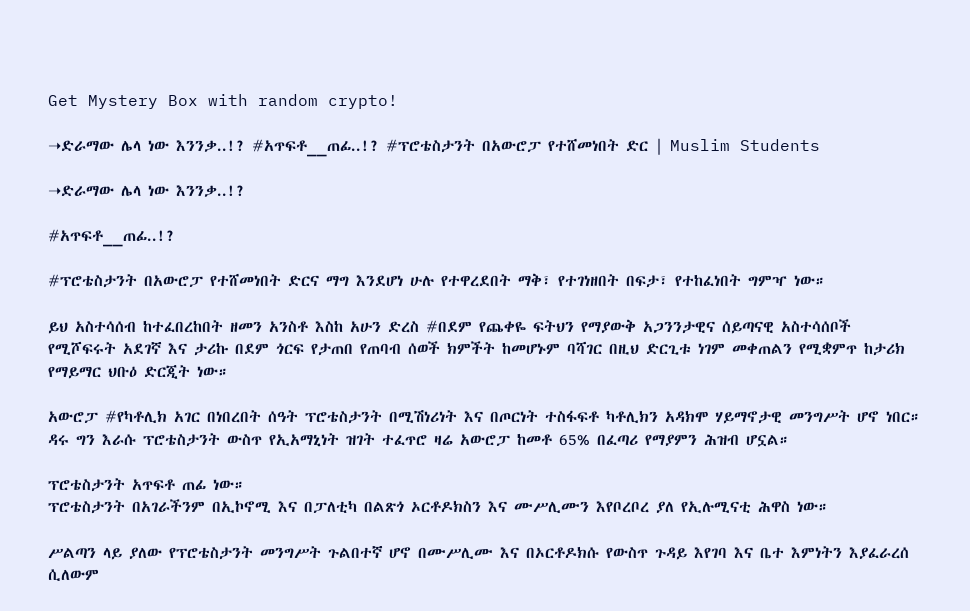Get Mystery Box with random crypto!

➝ድራማው ሌላ ነው እንንቃ..!? #አጥፍቶ__ጠፊ..!? #ፕሮቴስታንት በአውሮፓ የተሸመነበት ድር | Muslim Students

➝ድራማው ሌላ ነው እንንቃ..!?

#አጥፍቶ__ጠፊ..!?

#ፕሮቴስታንት በአውሮፓ የተሸመነበት ድርና ማግ እንደሆነ ሁሉ የተዋረደበት ማቅ፣ የተገነዘበት በፍታ፣ የተከፈነበት ግምዣ ነው።

ይህ አስተሳሰብ ከተፈበረከበት ዘመን አንስቶ እስከ አሁን ድረስ #በደም የጨቀዬ ፍትህን የማያውቅ አጋንንታዊና ሰይጣናዊ አስተሳሰቦች የሚሾፍሩት አደገኛ እና ታሪኩ በደም ጎርፍ የታጠበ የጠባብ ሰወች ክምችት ከመሆኑም ባሻገር በዚህ ድርጊቱ ነገም መቀጠልን የሚቋምጥ ከታሪክ የማይማር ህቡዕ ድርጂት ነው።

አውሮፓ #የካቶሊክ አገር በነበረበት ሰዓት ፕሮቴስታንት በሚሽነሪነት እና በጦርነት ተስፋፍቶ ካቶሊክን አዳክሞ ሃይማኖታዊ መንግሥት ሆኖ ነበር።
ዳሩ ግን እራሱ ፕሮቴስታንት ውስጥ የኢአማኒነት ዝገት ተፈጥሮ ዛሬ አውሮፓ ከመቶ 65% በፈጣሪ የማያምን ሕዝብ ሆኗል።

ፕሮቴስታንት አጥፍቶ ጠፊ ነው።
ፕሮቴስታንት በአገራችንም በኢኮኖሚ እና በፓለቲካ በልጽጎ ኦርቶዶክስን እና ሙሥሊሙን እየቦረቦረ ያለ የኢሉሚናቲ ሕዋስ ነው።

ሥልጣን ላይ ያለው የፕሮቴስታንት መንግሥት ጉልበተኛ ሆኖ በሙሥሊሙ እና በኦርቶዶክሱ የውስጥ ጉዳይ እየገባ እና ቤተ እምነትን እያፈራረሰ ሲለውም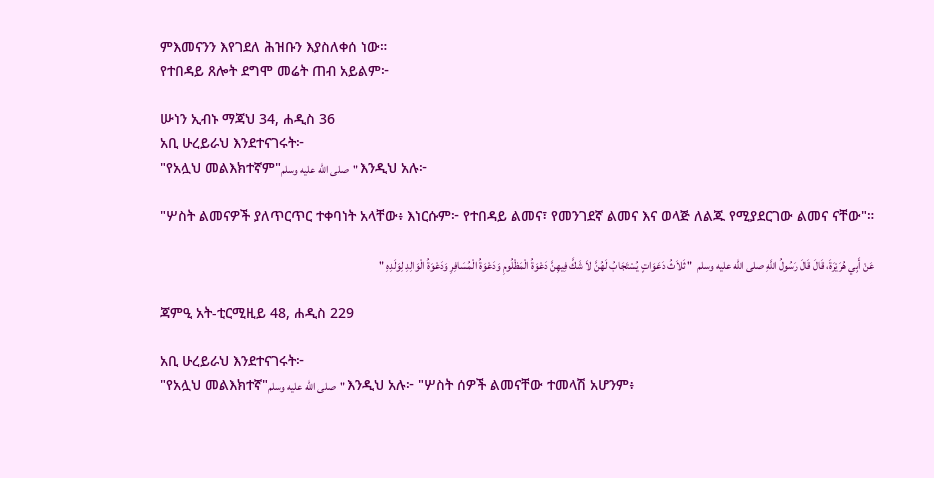ምእመናንን እየገደለ ሕዝቡን እያስለቀሰ ነው።
የተበዳይ ጸሎት ደግሞ መሬት ጠብ አይልም፦

ሡነን ኢብኑ ማጃህ 34, ሐዲስ 36
አቢ ሁረይራህ እንደተናገሩት፦
"የአሏህ መልእክተኛም"صلى الله عليه وسلم" እንዲህ አሉ፦

"ሦስት ልመናዎች ያለጥርጥር ተቀባነት አላቸው፥ እነርሱም፦ የተበዳይ ልመና፣ የመንገደኛ ልመና እና ወላጅ ለልጁ የሚያደርገው ልመና ናቸው"።

عَنْ أَبِي هُرَيْرَةَ، قَالَ قَالَ رَسُولُ اللَّهِ صلى الله عليه وسلم  " ثَلاَثُ دَعَوَاتٍ يُسْتَجَابُ لَهُنَّ لاَ شَكَّ فِيهِنَّ دَعْوَةُ الْمَظْلُومِ وَدَعْوَةُ الْمُسَافِرِ وَدَعْوَةُ الْوَالِدِ لِوَلَدِهِ "

ጃምዒ አት-ቲርሚዚይ 48, ሐዲስ 229

አቢ ሁረይራህ እንደተናገሩት፦
"የአሏህ መልእክተኛ"صلى الله عليه وسلم" እንዲህ አሉ፦ "ሦስት ሰዎች ልመናቸው ተመላሽ አሆንም፥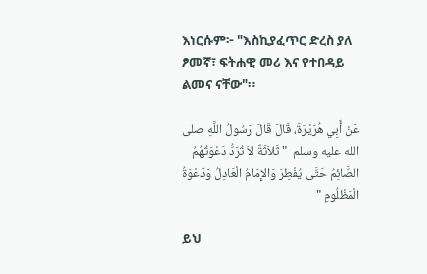እነርሱም፦ "እስኪያፈጥር ድረስ ያለ ፆመኛ፣ ፍትሐዊ መሪ እና የተበዳይ ልመና ናቸው"።

عَنْ أَبِي هُرَيْرَةَ، قَالَ قَالَ رَسُولُ اللَّهِ صلى الله عليه وسلم  " ثَلاَثَةٌ لاَ تُرَدُّ دَعْوَتُهُمُ الصَّائِمُ حَتَّى يُفْطِرَ وَالإِمَامُ الْعَادِلُ وَدَعْوَةُ الْمَظْلُومِ "

ይህ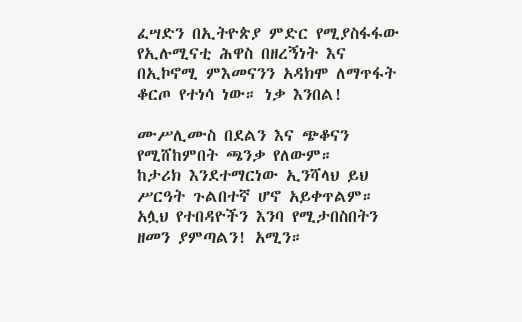ፈሣድን በኢትዮጵያ ምድር የሚያስፋፋው የኢሉሚናቲ ሕዋስ በዘረኝነት እና በኢኮኖሚ ምእመናንን አዳክሞ ለማጥፋት ቆርጦ የተነሳ ነው። ነቃ እንበል!

ሙሥሊሙስ በደልን እና ጭቆናን የሚሸከምበት ጫንቃ የለውም።
ከታሪክ እንደተማርነው ኢንሻላህ ይህ ሥርዓት ጉልበተኛ ሆኖ አይቀጥልም።
አሏህ የተበዳዮችን እንባ የሚታበስበትን ዘመን ያምጣልን! አሚን።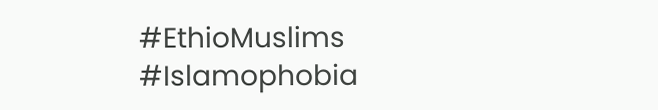#EthioMuslims
#Islamophobia